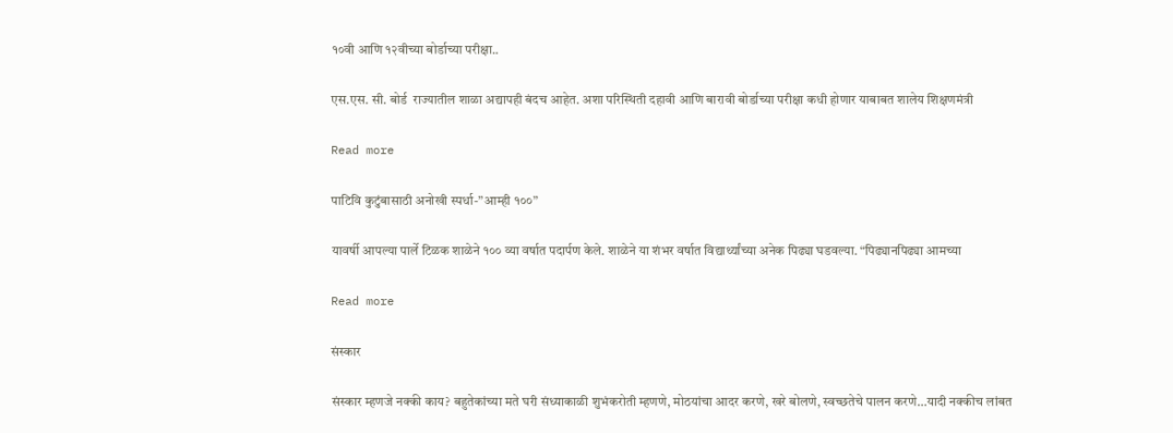१०वी आणि १२वीच्या बोर्डाच्या परीक्षा..

एस.एस. सी. बोर्ड  राज्यातील शाळा अद्यापही बंदच आहेत. अशा परिस्थिती दहावी आणि बारावी बोर्डाच्या परीक्षा कधी होणार याबाबत शालेय शिक्षणमंत्री

Read more

पाटिवि कुटुंबासाठी अनोखी स्पर्धा-”आम्ही १००”

यावर्षी आपल्या पार्ले टिळक शाळेने १०० व्या वर्षात पदार्पण केले. शाळेने या शंभर वर्षात विद्यार्थ्यांच्या अनेक पिढ्या घडवल्या. “पिढ्यानपिढ्या आमच्या

Read more

संस्कार

संस्कार म्हणजे नक्की काय? बहुतेकांच्या मते घरी संध्याकाळी शुभंकरोती म्हणणे, मोठयांचा आदर करणे, खरे बोलणे, स्वच्छतेचे पालन करणे…यादी नक्कीच लांबत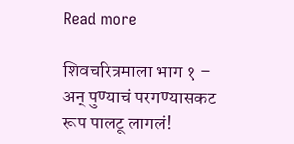Read more

शिवचरित्रमाला भाग १ – अन् पुण्याचं परगण्यासकट रूप पालटू लागलं!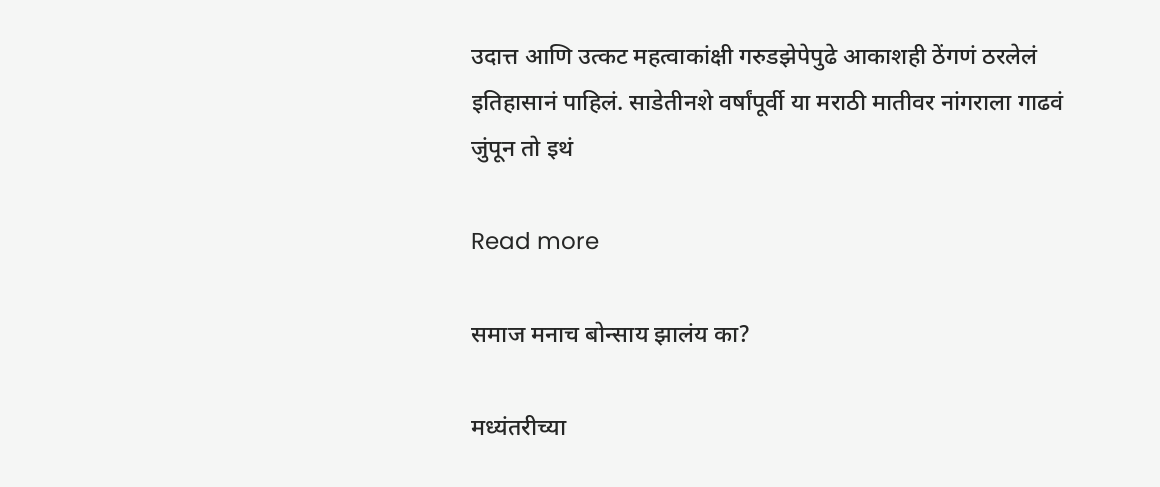उदात्त आणि उत्कट महत्वाकांक्षी गरुडझेपेपुढे आकाशही ठेंगणं ठरलेलं इतिहासानं पाहिलं. साडेतीनशे वर्षांपूर्वी या मराठी मातीवर नांगराला गाढवं जुंपून तो इथं

Read more

समाज मनाच बोन्साय झालंय का?

मध्यंतरीच्या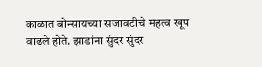काळात बोन्सायच्या सजावटीचे महत्व खूप वाढले होते. झाडांना सुंदर सुंदर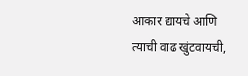आकार द्यायचे आणि त्याची वाढ खुंटवायची,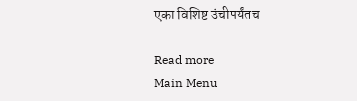एका विशिष्ट उंचीपर्यंतच

Read more
Main Menu